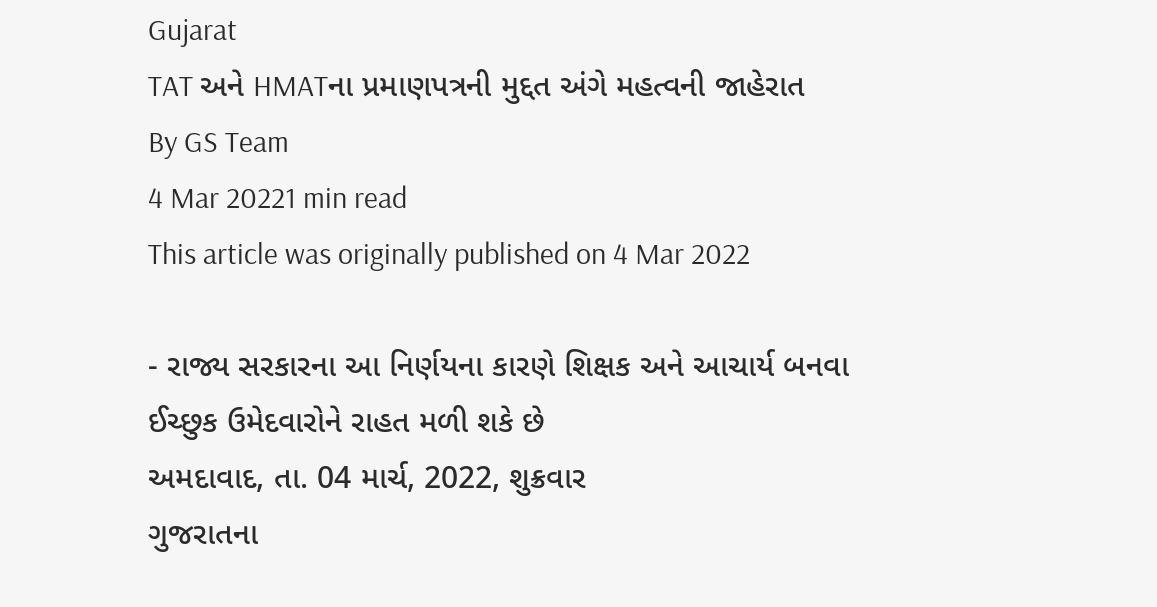Gujarat
TAT અને HMATના પ્રમાણપત્રની મુદ્દત અંગે મહત્વની જાહેરાત
By GS Team
4 Mar 20221 min read
This article was originally published on 4 Mar 2022

- રાજ્ય સરકારના આ નિર્ણયના કારણે શિક્ષક અને આચાર્ય બનવા ઈચ્છુક ઉમેદવારોને રાહત મળી શકે છે
અમદાવાદ, તા. 04 માર્ચ, 2022, શુક્રવાર
ગુજરાતના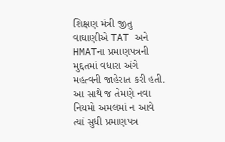શિક્ષણ મંત્રી જીતુ વાઘાણીએ TAT અને HMATના પ્રમાણપત્રની મુદ્દતમાં વધારા અંગે મહત્વની જાહેરાત કરી હતી. આ સાથે જ તેમણે નવા નિયમો અમલમાં ન આવે ત્યાં સુધી પ્રમાણપત્ર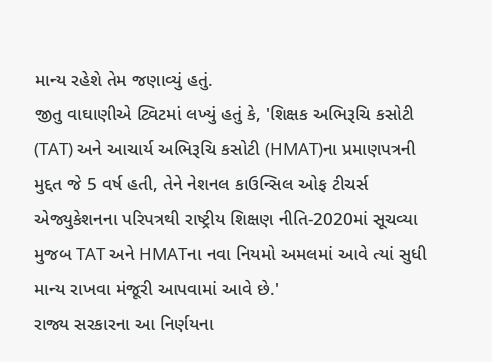માન્ય રહેશે તેમ જણાવ્યું હતું.
જીતુ વાઘાણીએ ટ્વિટમાં લખ્યું હતું કે, 'શિક્ષક અભિરૂચિ કસોટી (TAT) અને આચાર્ય અભિરૂચિ કસોટી (HMAT)ના પ્રમાણપત્રની મુદ્દત જે 5 વર્ષ હતી, તેને નેશનલ કાઉન્સિલ ઓફ ટીચર્સ એજ્યુકેશનના પરિપત્રથી રાષ્ટ્રીય શિક્ષણ નીતિ-2020માં સૂચવ્યા મુજબ TAT અને HMATના નવા નિયમો અમલમાં આવે ત્યાં સુધી માન્ય રાખવા મંજૂરી આપવામાં આવે છે.'
રાજ્ય સરકારના આ નિર્ણયના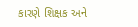કારણે શિક્ષક અને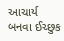આચાર્ય બનવા ઈચ્છુક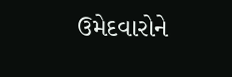ઉમેદવારોને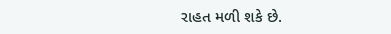રાહત મળી શકે છે.